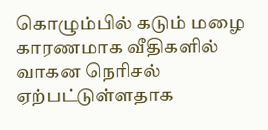கொழும்பில் கடும் மழை காரணமாக வீதிகளில் வாகன நெரிசல் ஏற்பட்டுள்ளதாக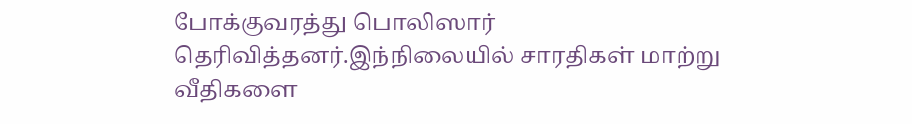போக்குவரத்து பொலிஸார் தெரிவித்தனர்.இந்நிலையில் சாரதிகள் மாற்று வீதிகளை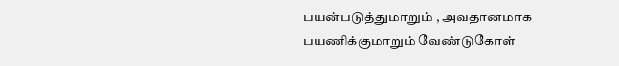பயன்படுத்துமாறும் , அவதானமாக பயணிக்குமாறும் வேண்டுகோள்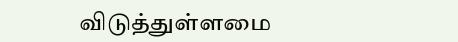விடுத்துள்ளமை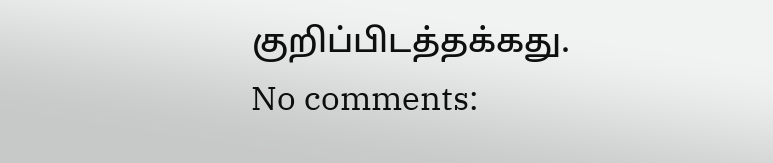குறிப்பிடத்தக்கது.
No comments: